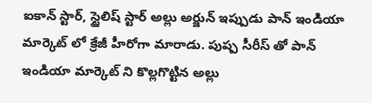ఐకాన్ స్టార్, స్టైలిష్ స్టార్ అల్లు అర్జున్ ఇప్పుడు పాన్ ఇండియా మార్కెట్ లో క్రేజీ హీరోగా మారాడు. పుష్ప సీరీస్ తో పాన్ ఇండియా మార్కెట్ ని కొల్లగొట్టిన అల్లు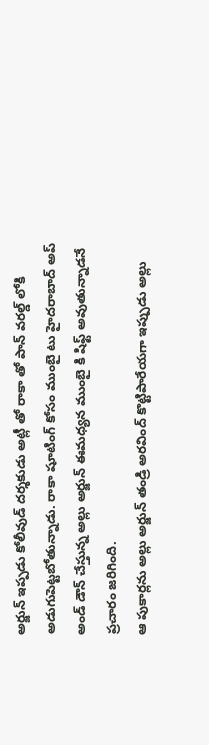అర్జున్ ఇప్పడు కోలీవుడ్ దర్శకుడు అట్లీ తో రాకా తో పాన్ వరల్డ్ లోకి అడుగుపెట్టబోతున్నాడు. రాకా షూటింగ్ కోసం ముంబై టు హైదరాబాద్ అప్ అండ్ డౌన్ చేస్తున్న అల్లు అర్జున్ ఈమధ్యన ముంబై కి షిఫ్ట్ అవుతున్నాడనే ప్రచారం జరిగింది.
ఆ పుకార్లను అల్లు అర్జున్ తండ్రి అరవింద్ కొట్టిపారేయగా ఇప్పుడు అల్లు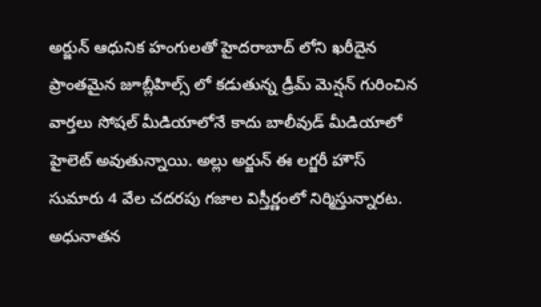అర్జున్ ఆధునిక హంగులతో హైదరాబాద్ లోని ఖరీదైన ప్రాంతమైన జూబ్లీహిల్స్ లో కడుతున్న డ్రీమ్ మెన్షన్ గురించిన వార్తలు సోషల్ మీడియాలోనే కాదు బాలీవుడ్ మీడియాలో హైలెట్ అవుతున్నాయి. అల్లు అర్జున్ ఈ లగ్జరీ హౌస్ సుమారు 4 వేల చదరపు గజాల విస్తీర్ణంలో నిర్మిస్తున్నారట.
అధునాతన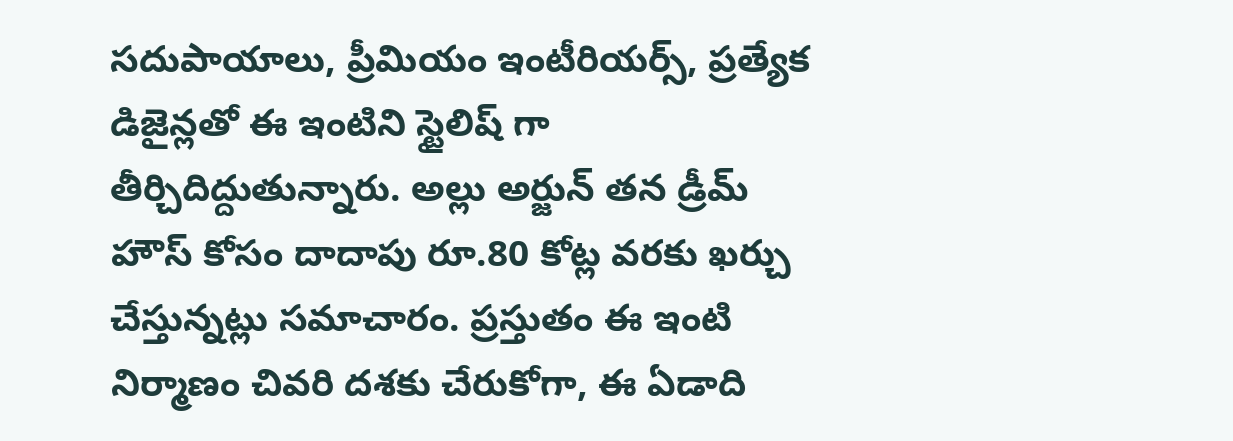సదుపాయాలు, ప్రీమియం ఇంటీరియర్స్, ప్రత్యేక డిజైన్లతో ఈ ఇంటిని స్టైలిష్ గా తీర్చిదిద్దుతున్నారు. అల్లు అర్జున్ తన డ్రీమ్ హౌస్ కోసం దాదాపు రూ.80 కోట్ల వరకు ఖర్చు చేస్తున్నట్లు సమాచారం. ప్రస్తుతం ఈ ఇంటి నిర్మాణం చివరి దశకు చేరుకోగా, ఈ ఏడాది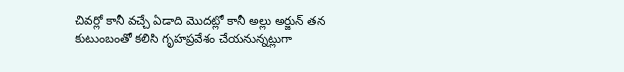చివర్లో కానీ వచ్చే ఏడాది మొదట్లో కానీ అల్లు అర్జున్ తన కుటుంబంతో కలిసి గృహప్రవేశం చేయనున్నట్లుగా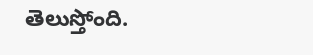తెలుస్తోంది.